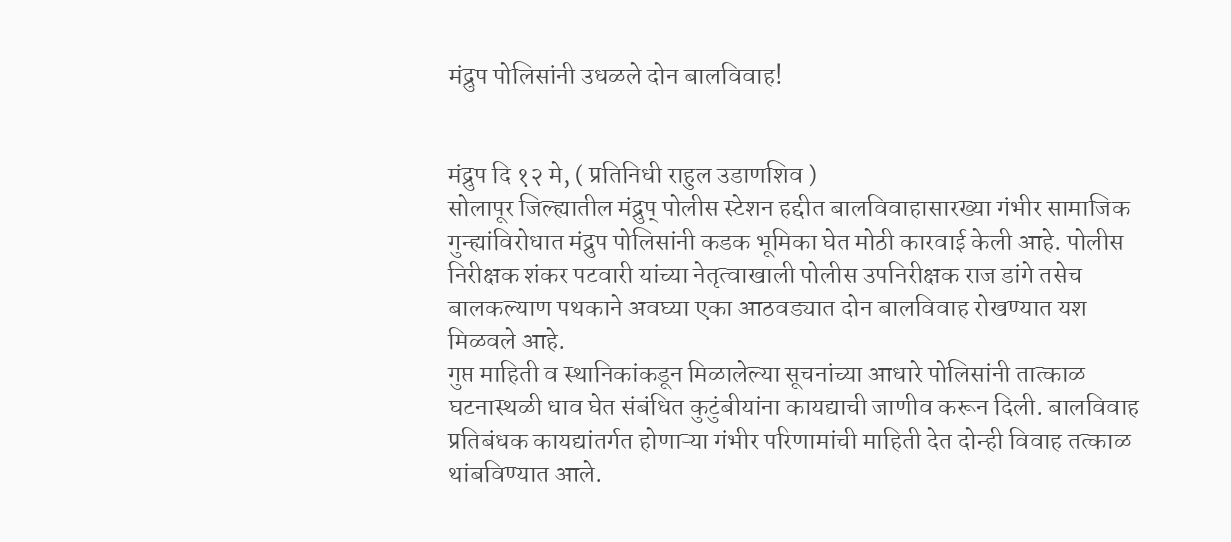मंद्रुप पोलिसांनी उधळले दोन बालविवाह!


मंद्रुप दि १२ मे, ( प्रतिनिधी राहुल उडाणशिव )
सोलापूर जिल्ह्यातील मंद्रुप् पोलीस स्टेशन हद्दीत बालविवाहासारख्या गंभीर सामाजिक गुन्ह्यांविरोधात मंद्रुप पोलिसांनी कडक भूमिका घेत मोठी कारवाई केली आहे. पोलीस निरीक्षक शंकर पटवारी यांच्या नेतृत्वाखाली पोलीस उपनिरीक्षक राज डांगे तसेच बालकल्याण पथकाने अवघ्या एका आठवड्यात दोन बालविवाह रोखण्यात यश मिळवले आहे.
गुप्त माहिती व स्थानिकांकडून मिळालेल्या सूचनांच्या आधारे पोलिसांनी तात्काळ घटनास्थळी धाव घेत संबंधित कुटुंबीयांना कायद्याची जाणीव करून दिली. बालविवाह प्रतिबंधक कायद्यांतर्गत होणाऱ्या गंभीर परिणामांची माहिती देत दोन्ही विवाह तत्काळ थांबविण्यात आले.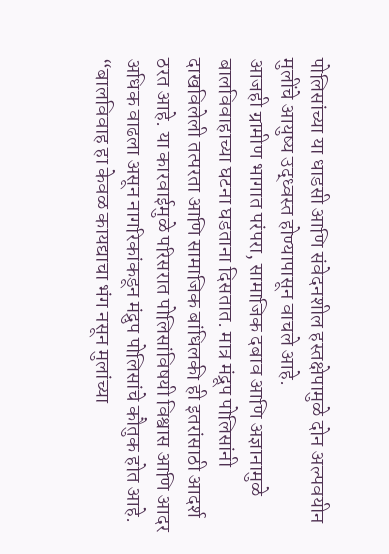पोलिसांच्या या धाडसी आणि संवेदनशील हस्तक्षेपामुळे दोन अल्पवयीन मुलींचे आयुष्य उद्ध्वस्त होण्यापासून वाचले आहे.
आजही ग्रामीण भागात परंपरा, सामाजिक दबाव आणि अज्ञानामुळे बालविवाहाच्या घटना घडताना दिसतात. मात्र मंद्रूप पोलिसांनी दाखविलेली तत्परता आणि सामाजिक बांधिलकी ही इतरांसाठी आदर्श ठरत आहे. या कारवाईमुळे परिसरात पोलिसांविषयी विश्वास आणि आदर अधिक वाढला असून नागरिकांकडून मंद्रुप पोलिसांचे कौतुक होत आहे.
“बालविवाह हा केवळ कायद्याचा भंग नसून मुलांच्या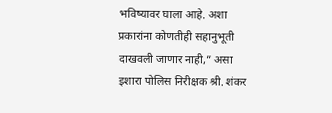भविष्यावर घाला आहे. अशा प्रकारांना कोणतीही सहानुभूती दाखवली जाणार नाही,” असा इशारा पोलिस निरीक्षक श्री. शंकर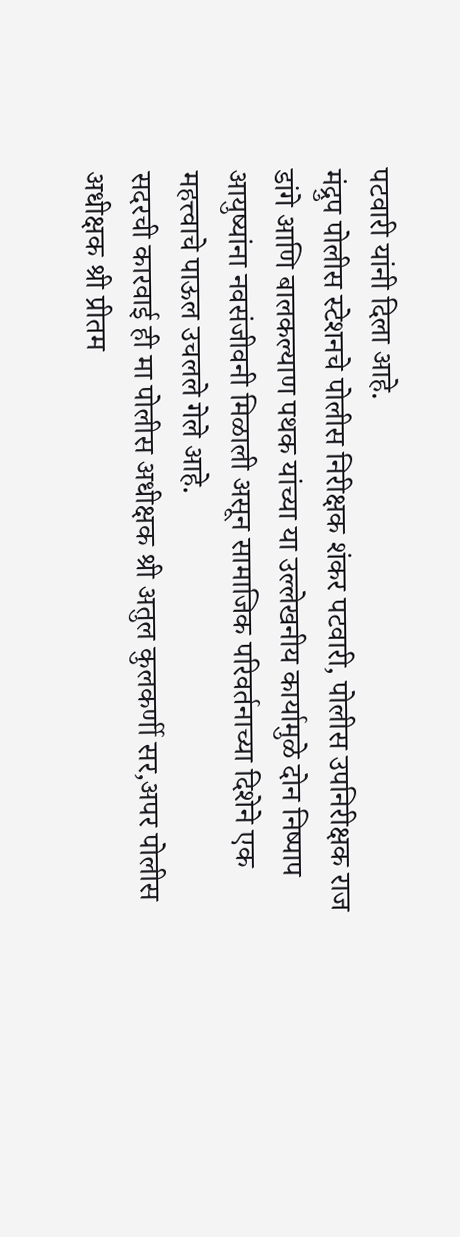पटवारी यांनी दिला आहे.
मंद्रुप पोलीस स्टेशनचे पोलीस निरीक्षक शंकर पटवारी, पोलीस उपनिरीक्षक राज डांगे आणि बालकल्याण पथक यांच्या या उल्लेखनीय कार्यामुळे दोन निष्पाप आयुष्यांना नवसंजीवनी मिळाली असून सामाजिक परिवर्तनाच्या दिशेने एक महत्त्वाचे पाऊल उचलले गेले आहे.
सदरची कारवाई ही मा पोलीस अधीक्षक श्री अतुल कुलकर्णी सर,अपर पोलीस अधीक्षक श्री प्रीतम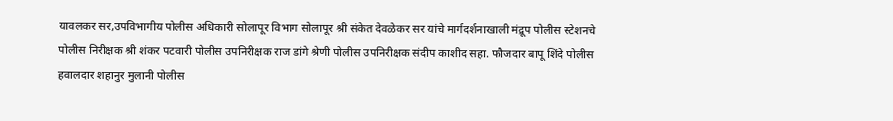यावलकर सर,उपविभागीय पोलीस अधिकारी सोलापूर विभाग सोलापूर श्री संकेत देवळेकर सर यांचे मार्गदर्शनाखाली मंद्रूप पोलीस स्टेशनचे पोलीस निरीक्षक श्री शंकर पटवारी पोलीस उपनिरीक्षक राज डांगे श्रेणी पोलीस उपनिरीक्षक संदीप काशीद सहा. फौजदार बापू शिंदे पोलीस हवालदार शहानुर मुलानी पोलीस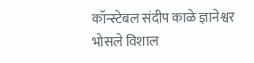कॉन्स्टेबल संदीप काळे ज्ञानेश्वर भोसले विशाल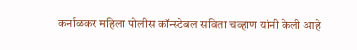कर्नाळकर महिला पोलीस कॉन्स्टेबल सविता चव्हाण यांनी केली आहे